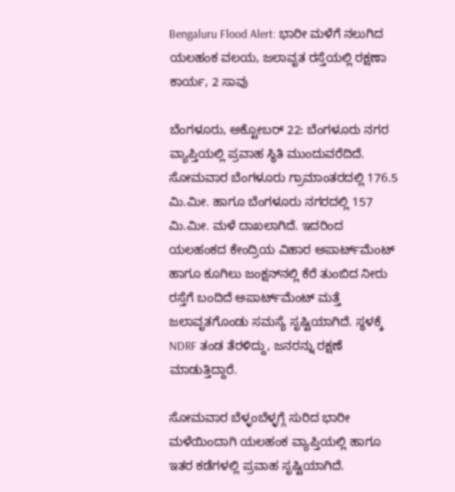Bengaluru Flood Alert: ಭಾರೀ ಮಳೆಗೆ ನಲುಗಿದ ಯಲಹಂಕ ವಲಯ, ಜಲಾವೃತ ರಸ್ತೆಯಲ್ಲಿ ರಕ್ಷಣಾ ಕಾರ್ಯ, 2 ಸಾವು

ಬೆಂಗಳೂರು, ಅಕ್ಟೋಬರ್ 22: ಬೆಂಗಳೂರು ನಗರ ವ್ಯಾಪ್ತಿಯಲ್ಲಿ ಪ್ರವಾಹ ಸ್ಥಿತಿ ಮುಂದುವರೆದಿದೆ. ಸೋಮವಾರ ಬೆಂಗಳೂರು ಗ್ರಾಮಾಂತರದಲ್ಲಿ 176.5 ಮಿ.ಮೀ. ಹಾಗೂ ಬೆಂಗಳೂರು ನಗರದಲ್ಲಿ 157 ಮಿ.ಮೀ. ಮಳೆ ದಾಖಲಾಗಿದೆ. ಇದರಿಂದ ಯಲಹಂಕದ ಕೇಂದ್ರಿಯ ವಿಹಾರ ಅಪಾರ್ಟ್‌ಮೆಂಟ್ ಹಾಗೂ ಕೂಗಿಲು ಜಂಕ್ಷನ್‌ನಲ್ಲಿ ಕೆರೆ ತುಂಬಿದ ನೀರು ರಸ್ತೆಗೆ ಬಂದಿದೆ ಅಪಾರ್ಟ್‌ಮೆಂಟ್ ಮತ್ತೆ ಜಲಾವೃತಗೊಂಡು ಸಮಸ್ಯೆ ಸೃಷ್ಟಿಯಾಗಿದೆ. ಸ್ಥಳಕ್ಕೆ NDRF ತಂಡ ತೆರಳಿದ್ದು, ಜನರನ್ನು ರಕ್ಷಣೆ ಮಾಡುತ್ತಿದ್ದಾರೆ.

ಸೋಮವಾರ ಬೆಳ್ಳಂಬೆಳ್ಳಗ್ಗೆ ಸುರಿದ ಭಾರೀ ಮಳೆಯಿಂದಾಗಿ ಯಲಹಂಕ ವ್ಯಾಪ್ತಿಯಲ್ಲಿ ಹಾಗೂ ಇತರ ಕಡೆಗಳಲ್ಲಿ ಪ್ರವಾಹ ಸೃಷ್ಟಿಯಾಗಿದೆ.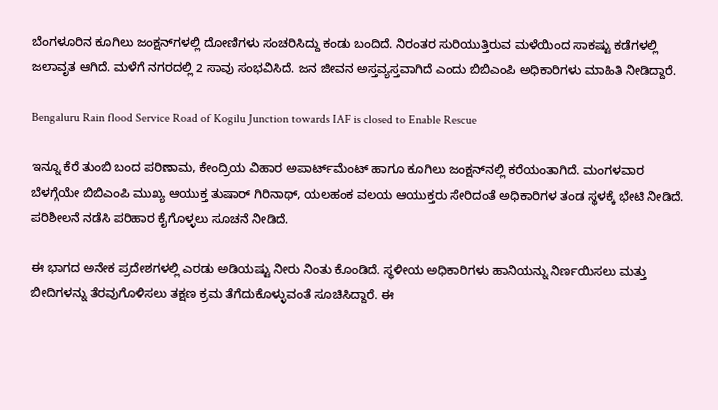ಬೆಂಗಳೂರಿನ ಕೂಗಿಲು ಜಂಕ್ಷನ್‌ಗಳಲ್ಲಿ ದೋಣಿಗಳು ಸಂಚರಿಸಿದ್ದು ಕಂಡು ಬಂದಿದೆ. ನಿರಂತರ ಸುರಿಯುತ್ತಿರುವ ಮಳೆಯಿಂದ ಸಾಕಷ್ಟು ಕಡೆಗಳಲ್ಲಿ ಜಲಾವೃತ ಆಗಿದೆ. ಮಳೆಗೆ ನಗರದಲ್ಲಿ 2 ಸಾವು ಸಂಭವಿಸಿದೆ. ಜನ ಜೀವನ ಅಸ್ತವ್ಯಸ್ತವಾಗಿದೆ ಎಂದು ಬಿಬಿಎಂಪಿ ಅಧಿಕಾರಿಗಳು ಮಾಹಿತಿ ನೀಡಿದ್ದಾರೆ.

Bengaluru Rain flood Service Road of Kogilu Junction towards IAF is closed to Enable Rescue

ಇನ್ನೂ ಕೆರೆ ತುಂಬಿ ಬಂದ ಪರಿಣಾಮ, ಕೇಂದ್ರಿಯ ವಿಹಾರ ಅಪಾರ್ಟ್‌ಮೆಂಟ್ ಹಾಗೂ ಕೂಗಿಲು ಜಂಕ್ಷನ್‌ನಲ್ಲಿ ಕರೆಯಂತಾಗಿದೆ. ಮಂಗಳವಾರ ಬೆಳಗ್ಗೆಯೇ ಬಿಬಿಎಂಪಿ ಮುಖ್ಯ ಆಯುಕ್ತ ತುಷಾರ್ ಗಿರಿನಾಥ್, ಯಲಹಂಕ ವಲಯ ಆಯುಕ್ತರು ಸೇರಿದಂತೆ ಅಧಿಕಾರಿಗಳ ತಂಡ ಸ್ಥಳಕ್ಕೆ ಭೇಟಿ ನೀಡಿದೆ. ಪರಿಶೀಲನೆ ನಡೆಸಿ ಪರಿಹಾರ ಕೈಗೊಳ್ಳಲು ಸೂಚನೆ ನೀಡಿದೆ.

ಈ ಭಾಗದ ಅನೇಕ ಪ್ರದೇಶಗಳಲ್ಲಿ ಎರಡು ಅಡಿಯಷ್ಟು ನೀರು ನಿಂತು ಕೊಂಡಿದೆ. ಸ್ಥಳೀಯ ಅಧಿಕಾರಿಗಳು ಹಾನಿಯನ್ನು ನಿರ್ಣಯಿಸಲು ಮತ್ತು ಬೀದಿಗಳನ್ನು ತೆರವುಗೊಳಿಸಲು ತಕ್ಷಣ ಕ್ರಮ ತೆಗೆದುಕೊಳ್ಳುವಂತೆ ಸೂಚಿಸಿದ್ದಾರೆ. ಈ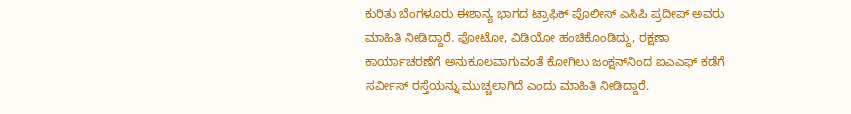ಕುರಿತು ಬೆಂಗಳೂರು ಈಶಾನ್ಯ ಭಾಗದ ಟ್ರಾಫಿಕ್ ಪೊಲೀಸ್ ಎಸಿಪಿ ಪ್ರದೀಪ್ ಅವರು ಮಾಹಿತಿ ನೀಡಿದ್ದಾರೆ. ಫೋಟೋ, ವಿಡಿಯೋ ಹಂಚಿಕೊಂಡಿದ್ದು, ರಕ್ಷಣಾ ಕಾರ್ಯಾಚರಣೆಗೆ ಅನುಕೂಲವಾಗುವಂತೆ ಕೋಗಿಲು ಜಂಕ್ಷನ್‌ನಿಂದ ಐಎಎಫ್ ಕಡೆಗೆ ಸರ್ವೀಸ್ ರಸ್ತೆಯನ್ನು ಮುಚ್ಚಲಾಗಿದೆ ಎಂದು ಮಾಹಿತಿ ನೀಡಿದ್ದಾರೆ.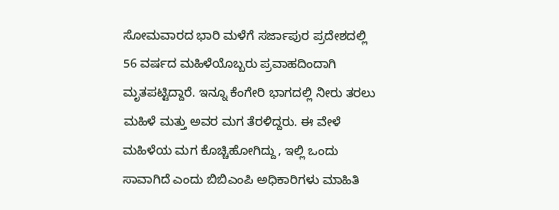ಸೋಮವಾರದ ಭಾರಿ ಮಳೆಗೆ ಸರ್ಜಾಪುರ ಪ್ರದೇಶದಲ್ಲಿ 56 ವರ್ಷದ ಮಹಿಳೆಯೊಬ್ಬರು ಪ್ರವಾಹದಿಂದಾಗಿ ಮೃತಪಟ್ಟಿದ್ದಾರೆ. ಇನ್ನೂ ಕೆಂಗೇರಿ ಭಾಗದಲ್ಲಿ ನೀರು ತರಲು ಮಹಿಳೆ ಮತ್ತು ಅವರ ಮಗ ತೆರಳಿದ್ದರು. ಈ ವೇಳೆ ಮಹಿಳೆಯ ಮಗ ಕೊಚ್ಚಿಹೋಗಿದ್ದು, ಇಲ್ಲಿ ಒಂದು ಸಾವಾಗಿದೆ ಎಂದು ಬಿಬಿಎಂಪಿ ಅಧಿಕಾರಿಗಳು ಮಾಹಿತಿ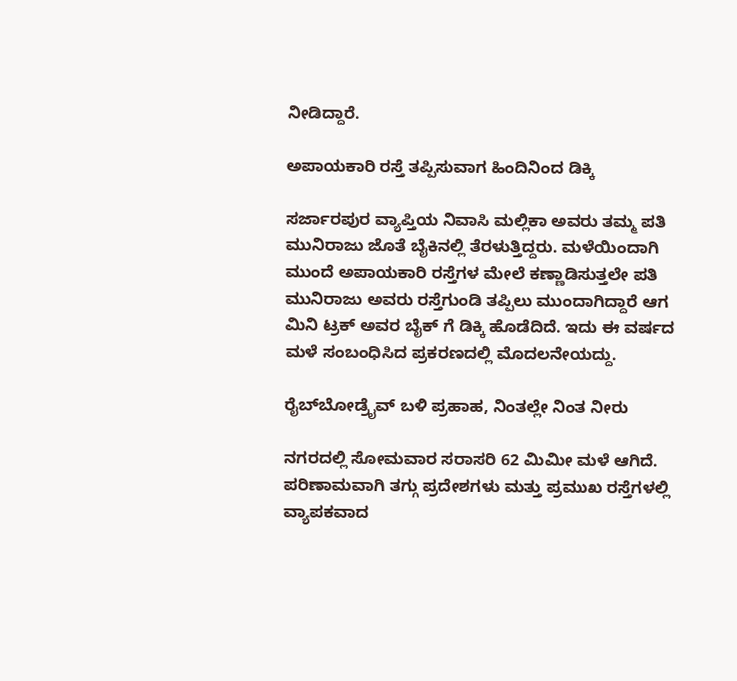ನೀಡಿದ್ದಾರೆ.

ಅಪಾಯಕಾರಿ ರಸ್ತೆ ತಪ್ಪಿಸುವಾಗ ಹಿಂದಿನಿಂದ ಡಿಕ್ಕಿ

ಸರ್ಜಾರಪುರ ವ್ಯಾಪ್ತಿಯ ನಿವಾಸಿ ಮಲ್ಲಿಕಾ ಅವರು ತಮ್ಮ ಪತಿ ಮುನಿರಾಜು ಜೊತೆ ಬೈಕಿನಲ್ಲಿ ತೆರಳುತ್ತಿದ್ದರು. ಮಳೆಯಿಂದಾಗಿ ಮುಂದೆ ಅಪಾಯಕಾರಿ ರಸ್ತೆಗಳ ಮೇಲೆ ಕಣ್ಣಾಡಿಸುತ್ತಲೇ ಪತಿ ಮುನಿರಾಜು ಅವರು ರಸ್ತೆಗುಂಡಿ ತಪ್ಪಿಲು ಮುಂದಾಗಿದ್ದಾರೆ ಆಗ ಮಿನಿ ಟ್ರಕ್ ಅವರ ಬೈಕ್ ಗೆ ಡಿಕ್ಕಿ ಹೊಡೆದಿದೆ. ಇದು ಈ ವರ್ಷದ ಮಳೆ ಸಂಬಂಧಿಸಿದ ಪ್ರಕರಣದಲ್ಲಿ ಮೊದಲನೇಯದ್ದು.

ರೈಬ್‌ಬೋಡ್ರೈವ್ ಬಳಿ ಪ್ರಹಾಹ, ನಿಂತಲ್ಲೇ ನಿಂತ ನೀರು

ನಗರದಲ್ಲಿ ಸೋಮವಾರ ಸರಾಸರಿ 62 ಮಿಮೀ ಮಳೆ ಆಗಿದೆ. ಪರಿಣಾಮವಾಗಿ ತಗ್ಗು ಪ್ರದೇಶಗಳು ಮತ್ತು ಪ್ರಮುಖ ರಸ್ತೆಗಳಲ್ಲಿ ವ್ಯಾಪಕವಾದ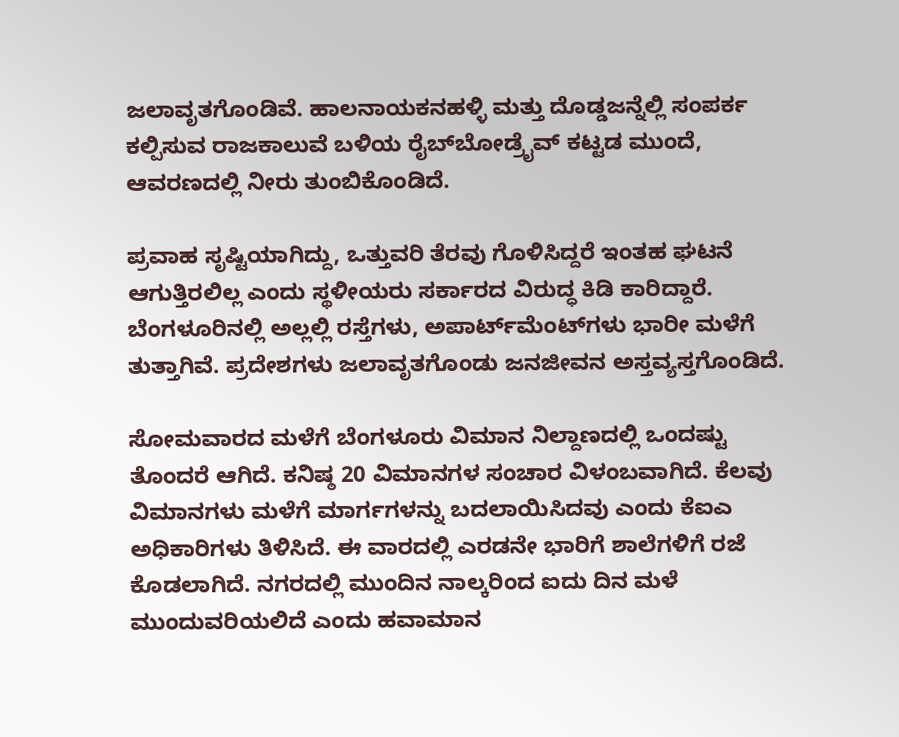ಜಲಾವೃತಗೊಂಡಿವೆ. ಹಾಲನಾಯಕನಹಳ್ಳಿ ಮತ್ತು ದೊಡ್ಡಜನ್ನೆಲ್ಲಿ ಸಂಪರ್ಕ ಕಲ್ಪಿಸುವ ರಾಜಕಾಲುವೆ ಬಳಿಯ ರೈಬ್‌ಬೋಡ್ರೈವ್ ಕಟ್ಟಡ ಮುಂದೆ, ಆವರಣದಲ್ಲಿ ನೀರು ತುಂಬಿಕೊಂಡಿದೆ.

ಪ್ರವಾಹ ಸೃಷ್ಟಿಯಾಗಿದ್ದು, ಒತ್ತುವರಿ ತೆರವು ಗೊಳಿಸಿದ್ದರೆ ಇಂತಹ ಘಟನೆ ಆಗುತ್ತಿರಲಿಲ್ಲ ಎಂದು ಸ್ಥಳೀಯರು ಸರ್ಕಾರದ ವಿರುದ್ಧ ಕಿಡಿ ಕಾರಿದ್ದಾರೆ. ಬೆಂಗಳೂರಿನಲ್ಲಿ ಅಲ್ಲಲ್ಲಿ ರಸ್ತೆಗಳು, ಅಪಾರ್ಟ್‌ಮೆಂಟ್‌ಗಳು ಭಾರೀ ಮಳೆಗೆ ತುತ್ತಾಗಿವೆ. ಪ್ರದೇಶಗಳು ಜಲಾವೃತಗೊಂಡು ಜನಜೀವನ ಅಸ್ತವ್ಯಸ್ತಗೊಂಡಿದೆ.

ಸೋಮವಾರದ ಮಳೆಗೆ ಬೆಂಗಳೂರು ವಿಮಾನ ನಿಲ್ದಾಣದಲ್ಲಿ ಒಂದಷ್ಟು ತೊಂದರೆ ಆಗಿದೆ. ಕನಿಷ್ಠ 20 ವಿಮಾನಗಳ ಸಂಚಾರ ವಿಳಂಬವಾಗಿದೆ. ಕೆಲವು ವಿಮಾನಗಳು ಮಳೆಗೆ ಮಾರ್ಗಗಳನ್ನು ಬದಲಾಯಿಸಿದವು ಎಂದು ಕೆಐಎ ಅಧಿಕಾರಿಗಳು ತಿಳಿಸಿದೆ. ಈ ವಾರದಲ್ಲಿ ಎರಡನೇ ಭಾರಿಗೆ ಶಾಲೆಗಳಿಗೆ ರಜೆ ಕೊಡಲಾಗಿದೆ. ನಗರದಲ್ಲಿ ಮುಂದಿನ ನಾಲ್ಕರಿಂದ ಐದು ದಿನ ಮಳೆ ಮುಂದುವರಿಯಲಿದೆ ಎಂದು ಹವಾಮಾನ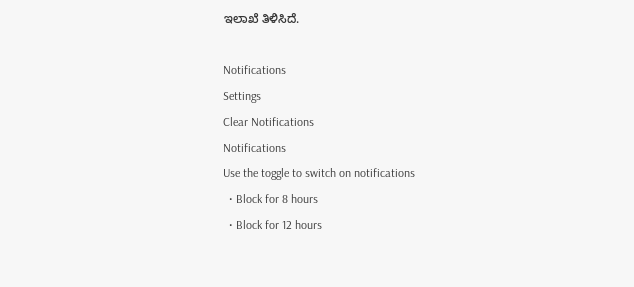ಇಲಾಖೆ ತಿಳಿಸಿದೆ.

Notifications
Settings
Clear Notifications
Notifications
Use the toggle to switch on notifications
  • Block for 8 hours
  • Block for 12 hours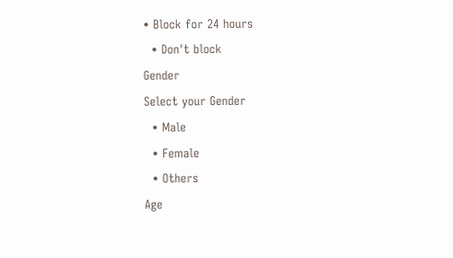• Block for 24 hours
  • Don't block
Gender
Select your Gender
  • Male
  • Female
  • Others
Age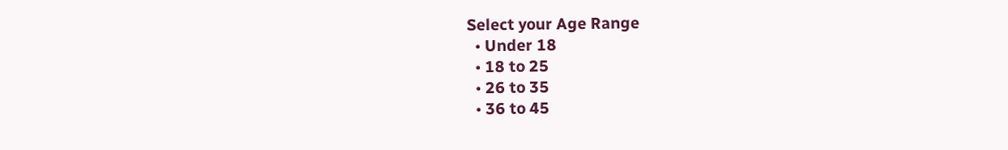Select your Age Range
  • Under 18
  • 18 to 25
  • 26 to 35
  • 36 to 45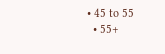• 45 to 55
  • 55+